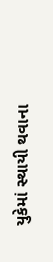યુકેમાં સ્થાયી થવાના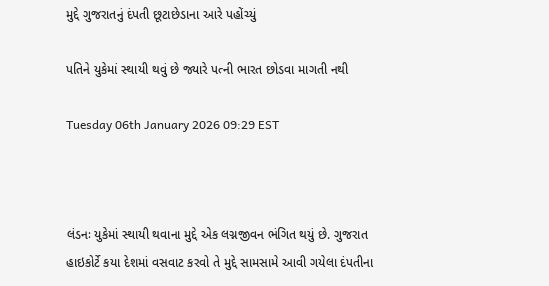મુદ્દે ગુજરાતનું દંપતી છૂટાછેડાના આરે પહોંચ્યું

પતિને યુકેમાં સ્થાયી થવું છે જ્યારે પત્ની ભારત છોડવા માગતી નથી

Tuesday 06th January 2026 09:29 EST



લંડનઃ યુકેમાં સ્થાયી થવાના મુદ્દે એક લગ્નજીવન ભંગિત થયું છે. ગુજરાત હાઇકોર્ટે કયા દેશમાં વસવાટ કરવો તે મુદ્દે સામસામે આવી ગયેલા દંપતીના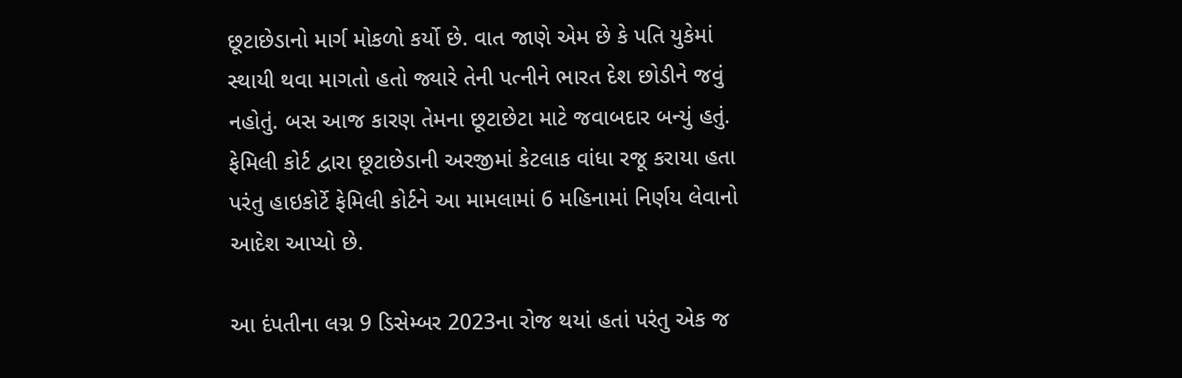છૂટાછેડાનો માર્ગ મોકળો કર્યો છે. વાત જાણે એમ છે કે પતિ યુકેમાં સ્થાયી થવા માગતો હતો જ્યારે તેની પત્નીને ભારત દેશ છોડીને જવું નહોતું. બસ આજ કારણ તેમના છૂટાછેટા માટે જવાબદાર બન્યું હતું. ફેમિલી કોર્ટ દ્વારા છૂટાછેડાની અરજીમાં કેટલાક વાંધા રજૂ કરાયા હતા પરંતુ હાઇકોર્ટે ફેમિલી કોર્ટને આ મામલામાં 6 મહિનામાં નિર્ણય લેવાનો આદેશ આપ્યો છે.

આ દંપતીના લગ્ન 9 ડિસેમ્બર 2023ના રોજ થયાં હતાં પરંતુ એક જ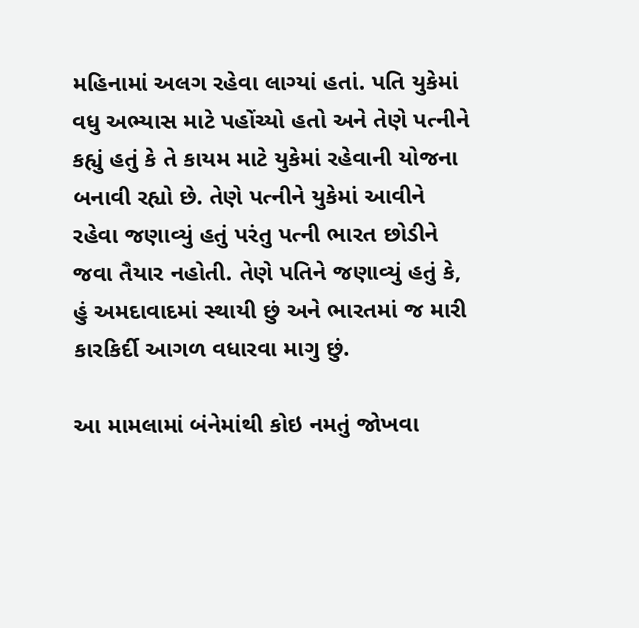મહિનામાં અલગ રહેવા લાગ્યાં હતાં. પતિ યુકેમાં વધુ અભ્યાસ માટે પહોંચ્યો હતો અને તેણે પત્નીને કહ્યું હતું કે તે કાયમ માટે યુકેમાં રહેવાની યોજના બનાવી રહ્યો છે. તેણે પત્નીને યુકેમાં આવીને રહેવા જણાવ્યું હતું પરંતુ પત્ની ભારત છોડીને જવા તૈયાર નહોતી. તેણે પતિને જણાવ્યું હતું કે, હું અમદાવાદમાં સ્થાયી છું અને ભારતમાં જ મારી કારકિર્દી આગળ વધારવા માગુ છું.

આ મામલામાં બંનેમાંથી કોઇ નમતું જોખવા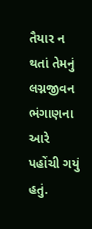તૈયાર ન થતાં તેમનું લગ્નજીવન ભંગાણના આરે પહોંચી ગયું હતું.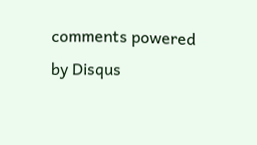comments powered by Disqus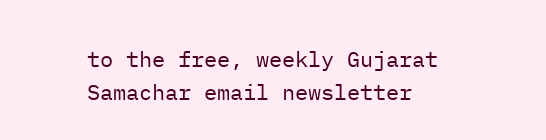to the free, weekly Gujarat Samachar email newsletter